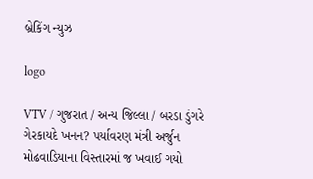બ્રેકિંગ ન્યુઝ

logo

VTV / ગુજરાત / અન્ય જિલ્લા / બરડા ડુંગરે ગેરકાયદે ખનન? પર્યાવરણ મંત્રી અર્જુન મોઢવાડિયાના વિસ્તારમાં જ ખવાઈ ગયો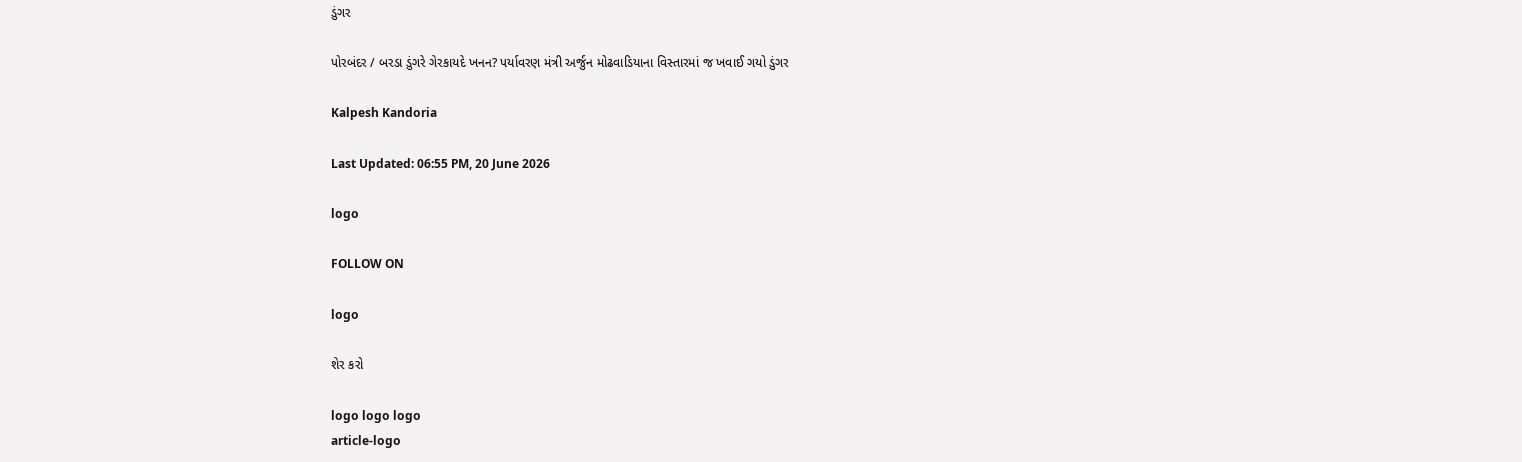ડુંગર

પોરબંદર / બરડા ડુંગરે ગેરકાયદે ખનન? પર્યાવરણ મંત્રી અર્જુન મોઢવાડિયાના વિસ્તારમાં જ ખવાઈ ગયો ડુંગર

Kalpesh Kandoria

Last Updated: 06:55 PM, 20 June 2026

logo

FOLLOW ON

logo

શેર કરો

logo logo logo
article-logo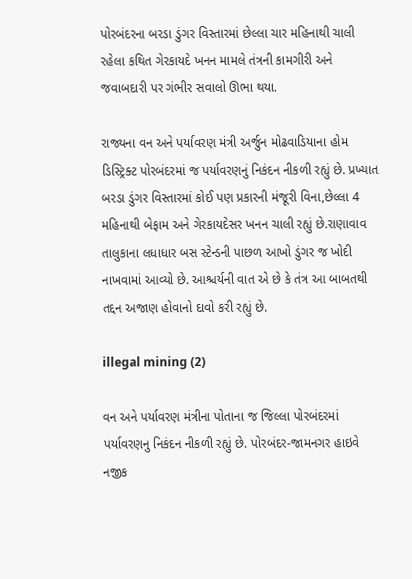પોરબંદરના બરડા ડુંગર વિસ્તારમાં છેલ્લા ચાર મહિનાથી ચાલી રહેલા કથિત ગેરકાયદે ખનન મામલે તંત્રની કામગીરી અને જવાબદારી પર ગંભીર સવાલો ઊભા થયા.

રાજ્યના વન અને પર્યાવરણ મંત્રી અર્જુન મોઢવાડિયાના હોમ ડિસ્ટ્રિક્ટ પોરબંદરમાં જ પર્યાવરણનું નિકંદન નીકળી રહ્યું છે. પ્રખ્યાત બરડા ડુંગર વિસ્તારમાં કોઈ પણ પ્રકારની મંજૂરી વિના,છેલ્લા 4 મહિનાથી બેફામ અને ગેરકાયદેસર ખનન ચાલી રહ્યું છે.રાણાવાવ તાલુકાના લધાધાર બસ સ્ટેન્ડની પાછળ આખો ડુંગર જ ખોદી નાખવામાં આવ્યો છે. આશ્ચર્યની વાત એ છે કે તંત્ર આ બાબતથી તદ્દન અજાણ હોવાનો દાવો કરી રહ્યું છે.

illegal mining (2)

વન અને પર્યાવરણ મંત્રીના પોતાના જ જિલ્લા પોરબંદરમાં પર્યાવરણનુ નિકંદન નીકળી રહ્યું છે. પોરબંદર-જામનગર હાઇવે નજીક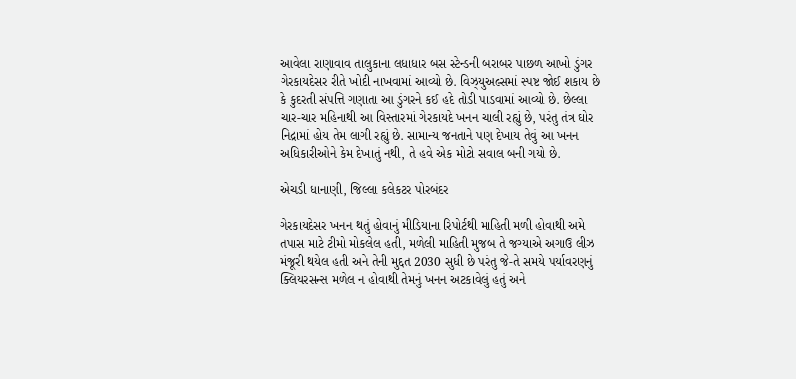આવેલા રાણાવાવ તાલુકાના લધાધાર બસ સ્ટેન્ડની બરાબર પાછળ આખો ડુંગર ગેરકાયદેસર રીતે ખોદી નાખવામાં આવ્યો છે. વિઝ્યુઅલ્સમાં સ્પષ્ટ જોઈ શકાય છે કે કુદરતી સંપત્તિ ગણાતા આ ડુંગરને કઈ હદે તોડી પાડવામાં આવ્યો છે. છેલ્લા ચાર-ચાર મહિનાથી આ વિસ્તારમાં ગેરકાયદે ખનન ચાલી રહ્યું છે, પરંતુ તંત્ર ઘોર નિદ્રામાં હોય તેમ લાગી રહ્યું છે. સામાન્ય જનતાને પણ દેખાય તેવું આ ખનન અધિકારીઓને કેમ દેખાતું નથી, તે હવે એક મોટો સવાલ બની ગયો છે.

એચડી ધાનાણી, જિલ્લા કલેકટર પોરબંદર

ગેરકાયદેસર ખનન થતું હોવાનું મીડિયાના રિપોર્ટથી માહિતી મળી હોવાથી અમે તપાસ માટે ટીમો મોકલેલ હતી, મળેલી માહિતી મુજબ તે જગ્યાએ અગાઉ લીઝ મંજૂરી થયેલ હતી અને તેની મુદ્દત 2030 સુધી છે પરંતુ જે-તે સમયે પર્યાવરણનું ક્લિયરસન્સ મળેલ ન હોવાથી તેમનું ખનન અટકાવેલું હતું અને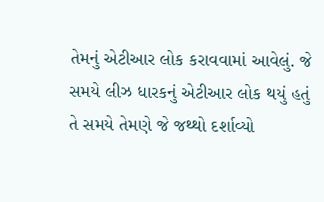તેમનું એટીઆર લોક કરાવવામાં આવેલું. જે સમયે લીઝ ધારકનું એટીઆર લોક થયું હતું તે સમયે તેમણે જે જથ્થો દર્શાવ્યો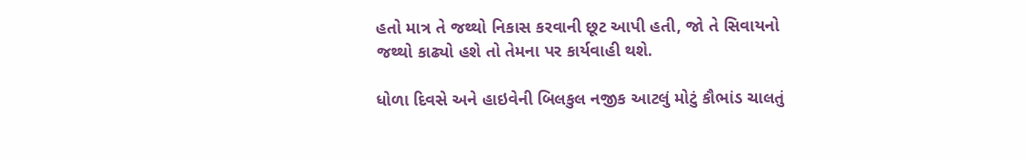હતો માત્ર તે જથ્થો નિકાસ કરવાની છૂટ આપી હતી, જો તે સિવાયનો જથ્થો કાઢ્યો હશે તો તેમના પર કાર્યવાહી થશે.

ધોળા દિવસે અને હાઇવેની બિલકુલ નજીક આટલું મોટું કૌભાંડ ચાલતું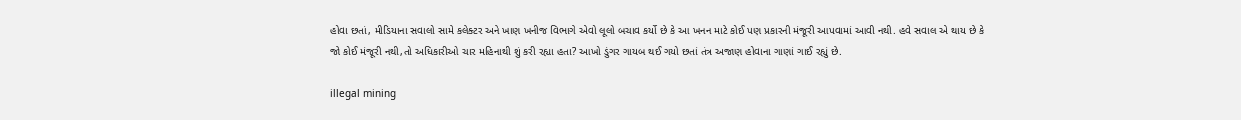હોવા છતાં, મીડિયાના સવાલો સામે કલેક્ટર અને ખાણ ખનીજ વિભાગે એવો લૂલો બચાવ કર્યો છે કે આ ખનન માટે કોઈ પણ પ્રકારની મંજૂરી આપવામાં આવી નથી. હવે સવાલ એ થાય છે કે જો કોઈ મંજૂરી નથી,તો અધિકારીઓ ચાર મહિનાથી શું કરી રહ્યા હતા? આખો ડુંગર ગાયબ થઈ ગયો છતાં તંત્ર અજાણ હોવાના ગાણાં ગાઈ રહ્યું છે.

illegal mining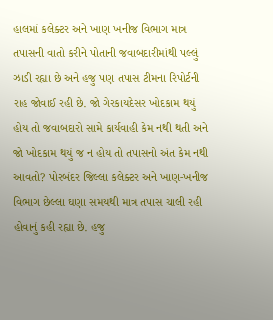હાલમાં કલેક્ટર અને ખાણ ખનીજ વિભાગ માત્ર તપાસની વાતો કરીને પોતાની જવાબદારીમાંથી પલ્લું ઝાડી રહ્યા છે અને હજુ પણ તપાસ ટીમના રિપોર્ટની રાહ જોવાઈ રહી છે. જો ગેરકાયદેસર ખોદકામ થયું હોય તો જવાબદારો સામે કાર્યવાહી કેમ નથી થતી અને જો ખોદકામ થયું જ ન હોય તો તપાસનો અંત કેમ નથી આવતો? પોરબંદર જિલ્લા કલેક્ટર અને ખાણ-ખનીજ વિભાગ છેલ્લા ઘણા સમયથી માત્ર તપાસ ચાલી રહી હોવાનું કહી રહ્યા છે. હજુ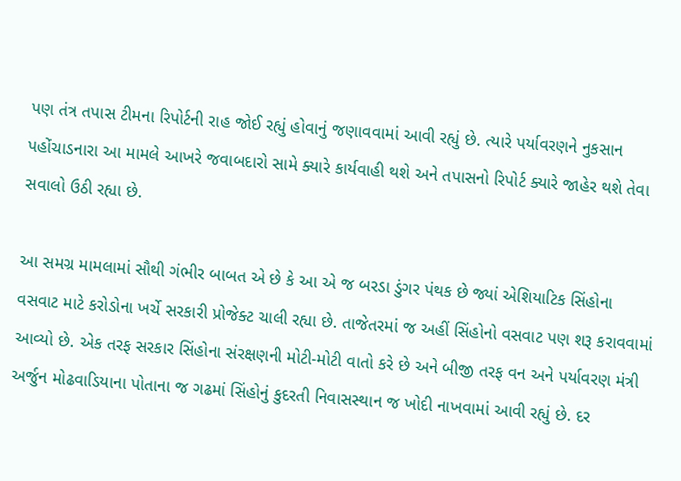પણ તંત્ર તપાસ ટીમના રિપોર્ટની રાહ જોઈ રહ્યું હોવાનું જણાવવામાં આવી રહ્યું છે. ત્યારે પર્યાવરણને નુકસાન પહોંચાડનારા આ મામલે આખરે જવાબદારો સામે ક્યારે કાર્યવાહી થશે અને તપાસનો રિપોર્ટ ક્યારે જાહેર થશે તેવા સવાલો ઉઠી રહ્યા છે.

આ સમગ્ર મામલામાં સૌથી ગંભીર બાબત એ છે કે આ એ જ બરડા ડુંગર પંથક છે જ્યાં એશિયાટિક સિંહોના વસવાટ માટે કરોડોના ખર્ચે સરકારી પ્રોજેક્ટ ચાલી રહ્યા છે. તાજેતરમાં જ અહીં સિંહોનો વસવાટ પણ શરૂ કરાવવામાં આવ્યો છે. એક તરફ સરકાર સિંહોના સંરક્ષણની મોટી-મોટી વાતો કરે છે અને બીજી તરફ વન અને પર્યાવરણ મંત્રી અર્જુન મોઢવાડિયાના પોતાના જ ગઢમાં સિંહોનું કુદરતી નિવાસસ્થાન જ ખોદી નાખવામાં આવી રહ્યું છે. દર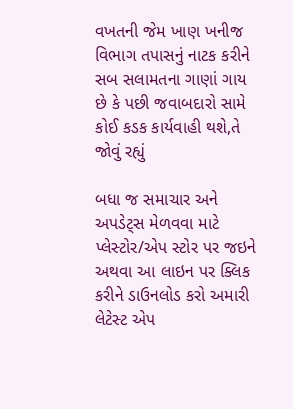વખતની જેમ ખાણ ખનીજ વિભાગ તપાસનું નાટક કરીને સબ સલામતના ગાણાં ગાય છે કે પછી જવાબદારો સામે કોઈ કડક કાર્યવાહી થશે,તે જોવું રહ્યું

બધા જ સમાચાર અને અપડેટ્સ મેળવવા માટે પ્લેસ્ટોર/એપ સ્ટોર પર જઇને અથવા આ લાઇન પર ક્લિક કરીને ડાઉનલોડ કરો અમારી લેટેસ્ટ એપ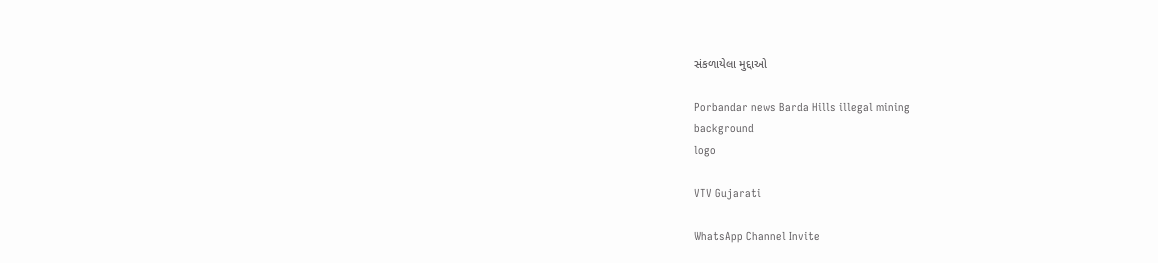સંકળાયેલા મુદ્દાઓ

Porbandar news Barda Hills illegal mining
background
logo

VTV Gujarati

WhatsApp Channel Invite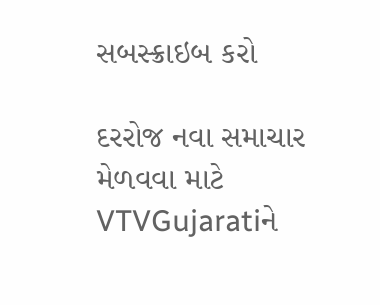સબસ્ક્રાઇબ કરો

દરરોજ નવા સમાચાર મેળવવા માટે VTVGujaratiને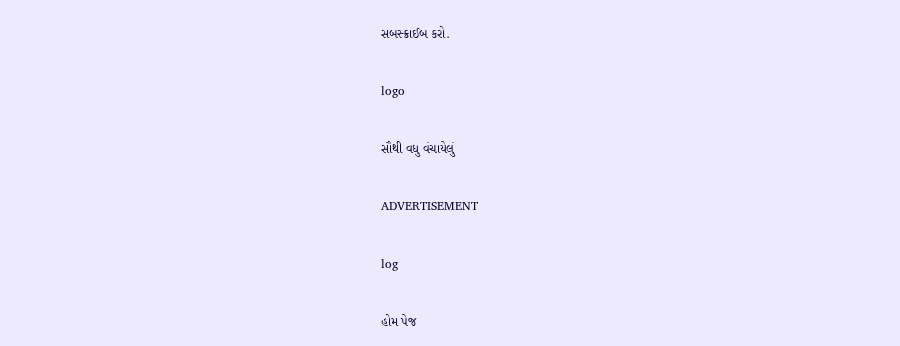સબસ્ક્રાઈબ કરો.

logo

સૌથી વધુ વંચાયેલું

ADVERTISEMENT

log

હોમ પેજ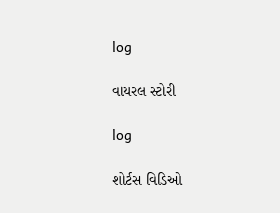log

વાયરલ સ્ટોરી

log

શોર્ટસ વિડિઓ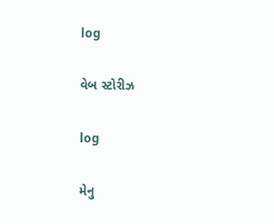log

વેબ સ્ટોરીઝ

log

મેનુ